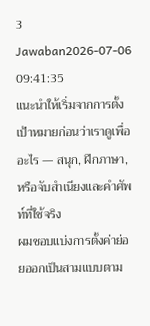3 Jawaban2026-07-06 09:41:35
แนะนำให้เริ่มจากการตั้งเป้าหมายก่อนว่าเราดูเพื่ออะไร — สนุก, ฝึกภาษา, หรือจับสำเนียงและคำศัพท์ที่ใช้จริง
ผมชอบแบ่งการตั้งค่าย่อยออกเป็นสามแบบตาม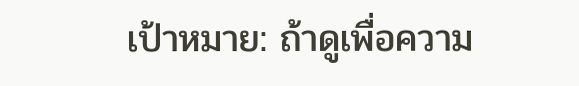เป้าหมาย: ถ้าดูเพื่อความ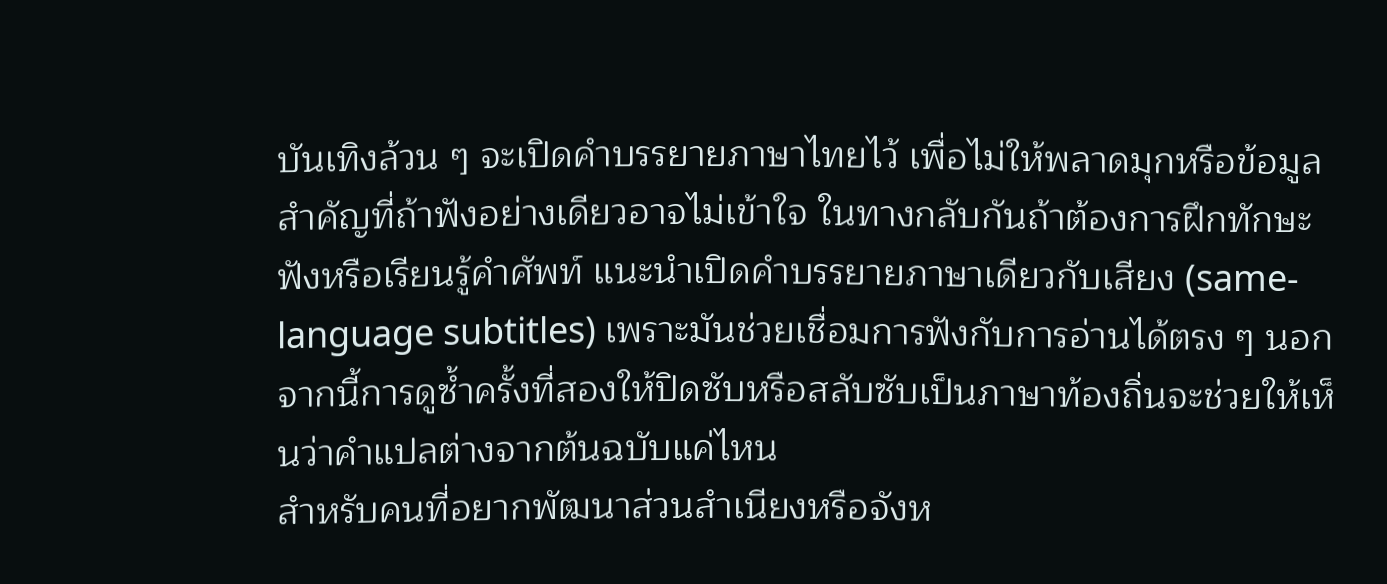บันเทิงล้วน ๆ จะเปิดคำบรรยายภาษาไทยไว้ เพื่อไม่ให้พลาดมุกหรือข้อมูลสำคัญที่ถ้าฟังอย่างเดียวอาจไม่เข้าใจ ในทางกลับกันถ้าต้องการฝึกทักษะฟังหรือเรียนรู้คำศัพท์ แนะนำเปิดคำบรรยายภาษาเดียวกับเสียง (same-language subtitles) เพราะมันช่วยเชื่อมการฟังกับการอ่านได้ตรง ๆ นอกจากนี้การดูซ้ำครั้งที่สองให้ปิดซับหรือสลับซับเป็นภาษาท้องถิ่นจะช่วยให้เห็นว่าคำแปลต่างจากต้นฉบับแค่ไหน
สำหรับคนที่อยากพัฒนาส่วนสำเนียงหรือจังห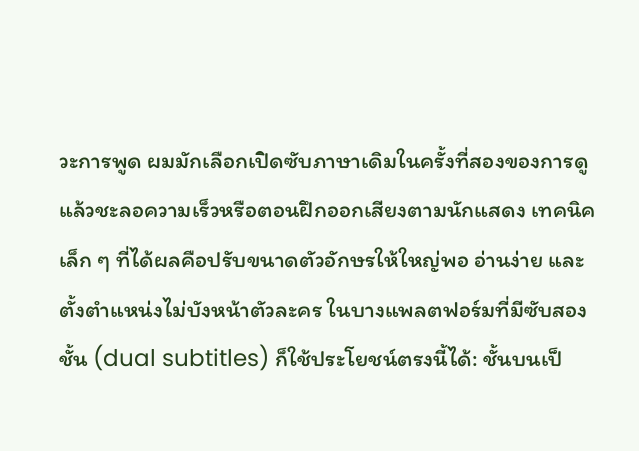วะการพูด ผมมักเลือกเปิดซับภาษาเดิมในครั้งที่สองของการดูแล้วชะลอความเร็วหรือตอนฝึกออกเสียงตามนักแสดง เทคนิคเล็ก ๆ ที่ได้ผลคือปรับขนาดตัวอักษรให้ใหญ่พอ อ่านง่าย และตั้งตำแหน่งไม่บังหน้าตัวละคร ในบางแพลตฟอร์มที่มีซับสองชั้น (dual subtitles) ก็ใช้ประโยชน์ตรงนี้ได้: ชั้นบนเป็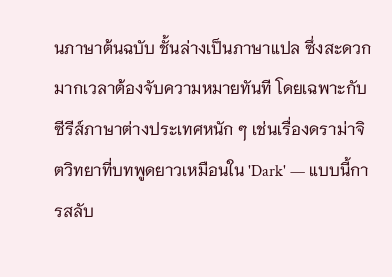นภาษาต้นฉบับ ชั้นล่างเป็นภาษาแปล ซึ่งสะดวกมากเวลาต้องจับความหมายทันที โดยเฉพาะกับซีรีส์ภาษาต่างประเทศหนัก ๆ เช่นเรื่องดราม่าจิตวิทยาที่บทพูดยาวเหมือนใน 'Dark' — แบบนี้การสลับ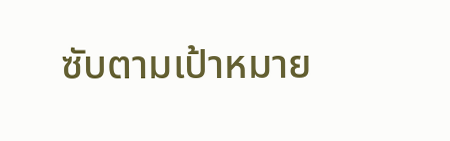ซับตามเป้าหมาย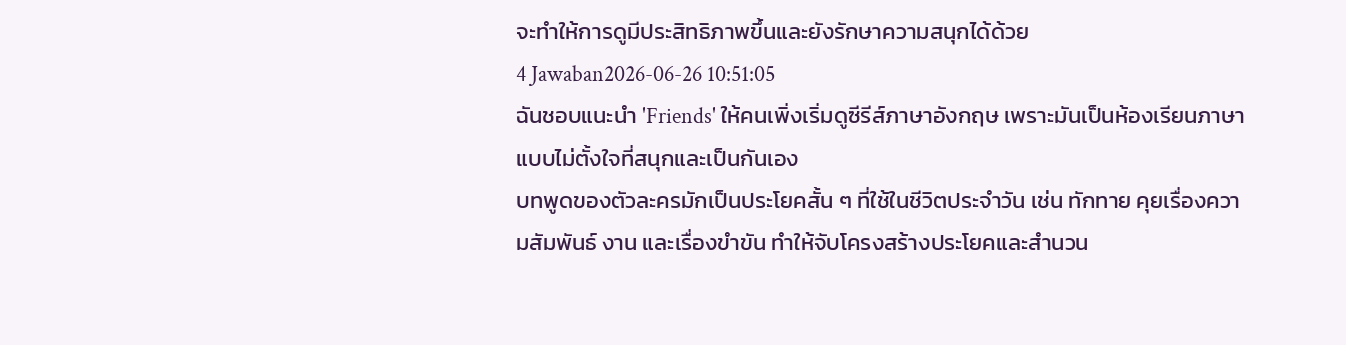จะทำให้การดูมีประสิทธิภาพขึ้นและยังรักษาความสนุกได้ด้วย
4 Jawaban2026-06-26 10:51:05
ฉันชอบแนะนำ 'Friends' ให้คนเพิ่งเริ่มดูซีรีส์ภาษาอังกฤษ เพราะมันเป็นห้องเรียนภาษาแบบไม่ตั้งใจที่สนุกและเป็นกันเอง
บทพูดของตัวละครมักเป็นประโยคสั้น ๆ ที่ใช้ในชีวิตประจำวัน เช่น ทักทาย คุยเรื่องความสัมพันธ์ งาน และเรื่องขำขัน ทำให้จับโครงสร้างประโยคและสำนวน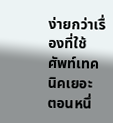ง่ายกว่าเรื่องที่ใช้ศัพท์เทคนิคเยอะ ตอนหนึ่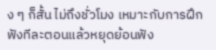ง ๆ ก็สั้น ไม่ถึงชั่วโมง เหมาะกับการฝึกฟังทีละตอนแล้วหยุดย้อนฟัง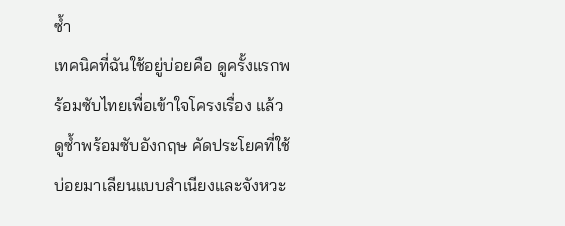ซ้ำ
เทคนิคที่ฉันใช้อยู่บ่อยคือ ดูครั้งแรกพร้อมซับไทยเพื่อเข้าใจโครงเรื่อง แล้วดูซ้ำพร้อมซับอังกฤษ คัดประโยคที่ใช้บ่อยมาเลียนแบบสำเนียงและจังหวะ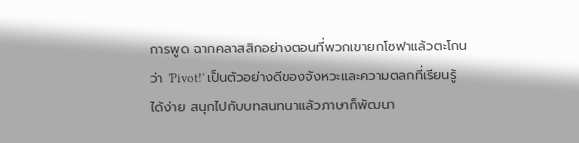การพูด ฉากคลาสสิกอย่างตอนที่พวกเขายกโซฟาแล้วตะโกนว่า 'Pivot!' เป็นตัวอย่างดีของจังหวะและความตลกที่เรียนรู้ได้ง่าย สนุกไปกับบทสนทนาแล้วภาษาก็พัฒนา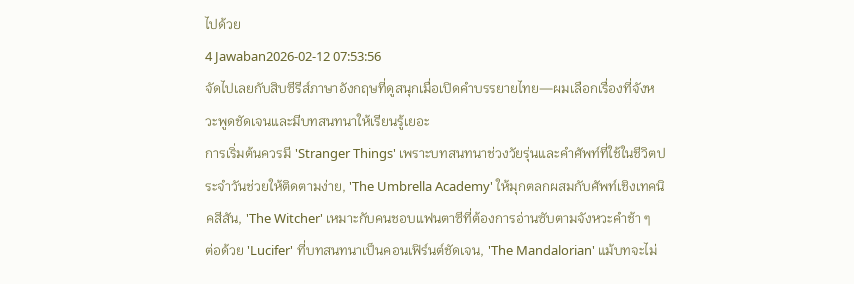ไปด้วย
4 Jawaban2026-02-12 07:53:56
จัดไปเลยกับสิบซีรีส์ภาษาอังกฤษที่ดูสนุกเมื่อเปิดคำบรรยายไทย—ผมเลือกเรื่องที่จังหวะพูดชัดเจนและมีบทสนทนาให้เรียนรู้เยอะ
การเริ่มต้นควรมี 'Stranger Things' เพราะบทสนทนาช่วงวัยรุ่นและคำศัพท์ที่ใช้ในชีวิตประจำวันช่วยให้ติดตามง่าย, 'The Umbrella Academy' ให้มุกตลกผสมกับศัพท์เชิงเทคนิคสีสัน, 'The Witcher' เหมาะกับคนชอบแฟนตาซีที่ต้องการอ่านซับตามจังหวะคำช้า ๆ
ต่อด้วย 'Lucifer' ที่บทสนทนาเป็นคอนเฟิร์นต์ชัดเจน, 'The Mandalorian' แม้บทจะไม่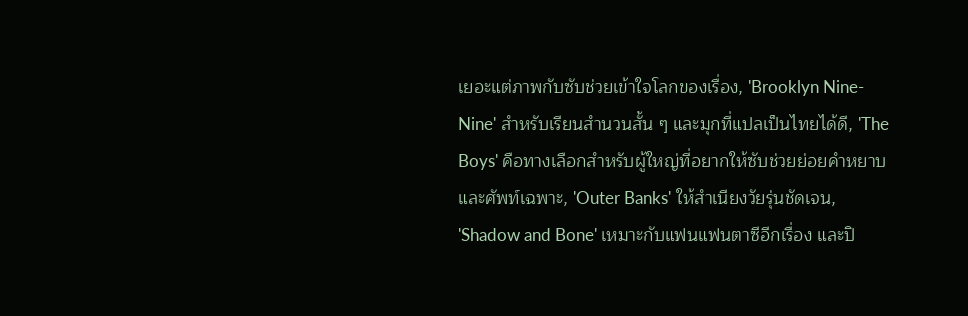เยอะแต่ภาพกับซับช่วยเข้าใจโลกของเรื่อง, 'Brooklyn Nine-Nine' สำหรับเรียนสำนวนสั้น ๆ และมุกที่แปลเป็นไทยได้ดี, 'The Boys' คือทางเลือกสำหรับผู้ใหญ่ที่อยากให้ซับช่วยย่อยคำหยาบและศัพท์เฉพาะ, 'Outer Banks' ให้สำเนียงวัยรุ่นชัดเจน, 'Shadow and Bone' เหมาะกับแฟนแฟนตาซีอีกเรื่อง และปิ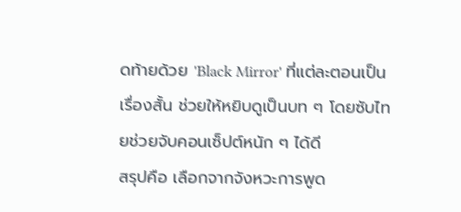ดท้ายด้วย 'Black Mirror' ที่แต่ละตอนเป็นเรื่องสั้น ช่วยให้หยิบดูเป็นบท ๆ โดยซับไทยช่วยจับคอนเซ็ปต์หนัก ๆ ได้ดี
สรุปคือ เลือกจากจังหวะการพูด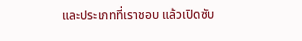และประเภทที่เราชอบ แล้วเปิดซับ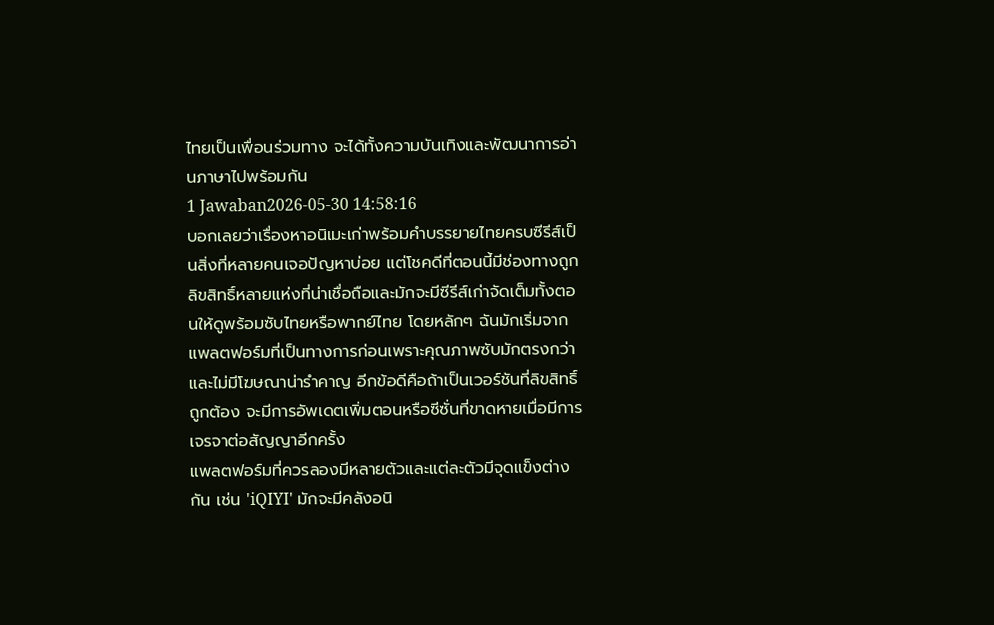ไทยเป็นเพื่อนร่วมทาง จะได้ทั้งความบันเทิงและพัฒนาการอ่านภาษาไปพร้อมกัน
1 Jawaban2026-05-30 14:58:16
บอกเลยว่าเรื่องหาอนิเมะเก่าพร้อมคำบรรยายไทยครบซีรีส์เป็นสิ่งที่หลายคนเจอปัญหาบ่อย แต่โชคดีที่ตอนนี้มีช่องทางถูกลิขสิทธิ์หลายแห่งที่น่าเชื่อถือและมักจะมีซีรีส์เก่าจัดเต็มทั้งตอนให้ดูพร้อมซับไทยหรือพากย์ไทย โดยหลักๆ ฉันมักเริ่มจากแพลตฟอร์มที่เป็นทางการก่อนเพราะคุณภาพซับมักตรงกว่าและไม่มีโฆษณาน่ารำคาญ อีกข้อดีคือถ้าเป็นเวอร์ชันที่ลิขสิทธิ์ถูกต้อง จะมีการอัพเดตเพิ่มตอนหรือซีซั่นที่ขาดหายเมื่อมีการเจรจาต่อสัญญาอีกครั้ง
แพลตฟอร์มที่ควรลองมีหลายตัวและแต่ละตัวมีจุดแข็งต่างกัน เช่น 'iQIYI' มักจะมีคลังอนิ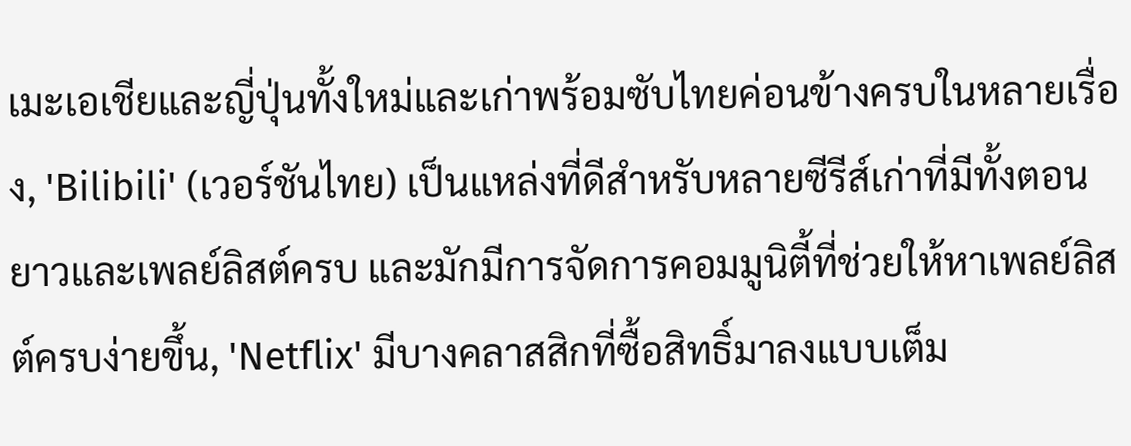เมะเอเชียและญี่ปุ่นทั้งใหม่และเก่าพร้อมซับไทยค่อนข้างครบในหลายเรื่อง, 'Bilibili' (เวอร์ชันไทย) เป็นแหล่งที่ดีสำหรับหลายซีรีส์เก่าที่มีทั้งตอนยาวและเพลย์ลิสต์ครบ และมักมีการจัดการคอมมูนิตี้ที่ช่วยให้หาเพลย์ลิสต์ครบง่ายขึ้น, 'Netflix' มีบางคลาสสิกที่ซื้อสิทธิ์มาลงแบบเต็ม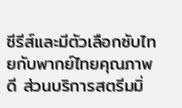ซีรีส์และมีตัวเลือกซับไทยกับพากย์ไทยคุณภาพดี ส่วนบริการสตรีมมิ่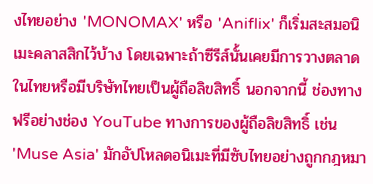งไทยอย่าง 'MONOMAX' หรือ 'Aniflix' ก็เริ่มสะสมอนิเมะคลาสสิกไว้บ้าง โดยเฉพาะถ้าซีรีส์นั้นเคยมีการวางตลาดในไทยหรือมีบริษัทไทยเป็นผู้ถือลิขสิทธิ์ นอกจากนี้ ช่องทางฟรีอย่างช่อง YouTube ทางการของผู้ถือลิขสิทธิ์ เช่น 'Muse Asia' มักอัปโหลดอนิเมะที่มีซับไทยอย่างถูกกฎหมา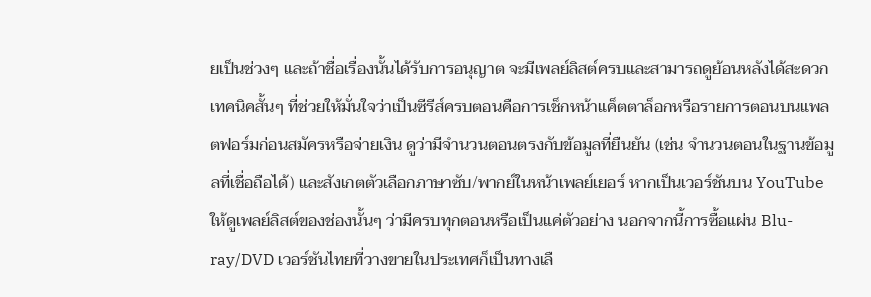ยเป็นช่วงๆ และถ้าชื่อเรื่องนั้นได้รับการอนุญาต จะมีเพลย์ลิสต์ครบและสามารถดูย้อนหลังได้สะดวก
เทคนิคสั้นๆ ที่ช่วยให้มั่นใจว่าเป็นซีรีส์ครบตอนคือการเช็กหน้าแค็ตตาล็อกหรือรายการตอนบนแพลตฟอร์มก่อนสมัครหรือจ่ายเงิน ดูว่ามีจำนวนตอนตรงกับข้อมูลที่ยืนยัน (เช่น จำนวนตอนในฐานข้อมูลที่เชื่อถือได้) และสังเกตตัวเลือกภาษาซับ/พากย์ในหน้าเพลย์เยอร์ หากเป็นเวอร์ชันบน YouTube ให้ดูเพลย์ลิสต์ของช่องนั้นๆ ว่ามีครบทุกตอนหรือเป็นแค่ตัวอย่าง นอกจากนี้การซื้อแผ่น Blu-ray/DVD เวอร์ชันไทยที่วางขายในประเทศก็เป็นทางเลื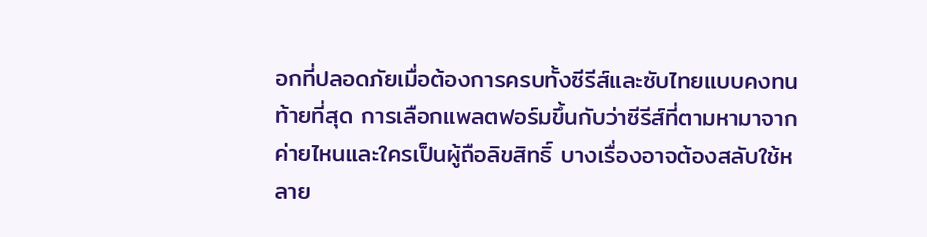อกที่ปลอดภัยเมื่อต้องการครบทั้งซีรีส์และซับไทยแบบคงทน
ท้ายที่สุด การเลือกแพลตฟอร์มขึ้นกับว่าซีรีส์ที่ตามหามาจากค่ายไหนและใครเป็นผู้ถือลิขสิทธิ์ บางเรื่องอาจต้องสลับใช้หลาย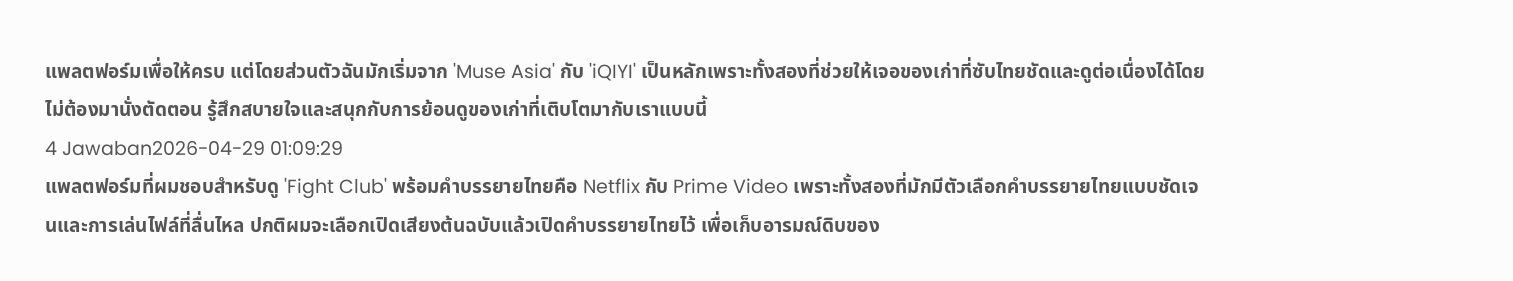แพลตฟอร์มเพื่อให้ครบ แต่โดยส่วนตัวฉันมักเริ่มจาก 'Muse Asia' กับ 'iQIYI' เป็นหลักเพราะทั้งสองที่ช่วยให้เจอของเก่าที่ซับไทยชัดและดูต่อเนื่องได้โดยไม่ต้องมานั่งตัดตอน รู้สึกสบายใจและสนุกกับการย้อนดูของเก่าที่เติบโตมากับเราแบบนี้
4 Jawaban2026-04-29 01:09:29
แพลตฟอร์มที่ผมชอบสำหรับดู 'Fight Club' พร้อมคำบรรยายไทยคือ Netflix กับ Prime Video เพราะทั้งสองที่มักมีตัวเลือกคำบรรยายไทยแบบชัดเจนและการเล่นไฟล์ที่ลื่นไหล ปกติผมจะเลือกเปิดเสียงต้นฉบับแล้วเปิดคำบรรยายไทยไว้ เพื่อเก็บอารมณ์ดิบของ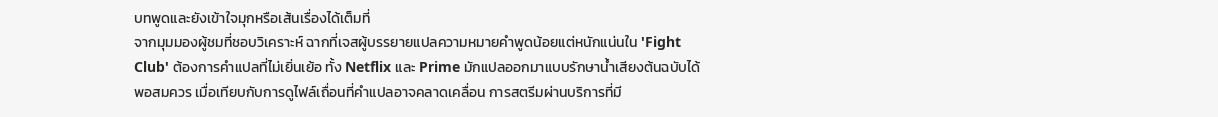บทพูดและยังเข้าใจมุกหรือเส้นเรื่องได้เต็มที่
จากมุมมองผู้ชมที่ชอบวิเคราะห์ ฉากที่เจสผู้บรรยายแปลความหมายคำพูดน้อยแต่หนักแน่นใน 'Fight Club' ต้องการคำแปลที่ไม่เยิ่นเย้อ ทั้ง Netflix และ Prime มักแปลออกมาแบบรักษาน้ำเสียงต้นฉบับได้พอสมควร เมื่อเทียบกับการดูไฟล์เถื่อนที่คำแปลอาจคลาดเคลื่อน การสตรีมผ่านบริการที่มี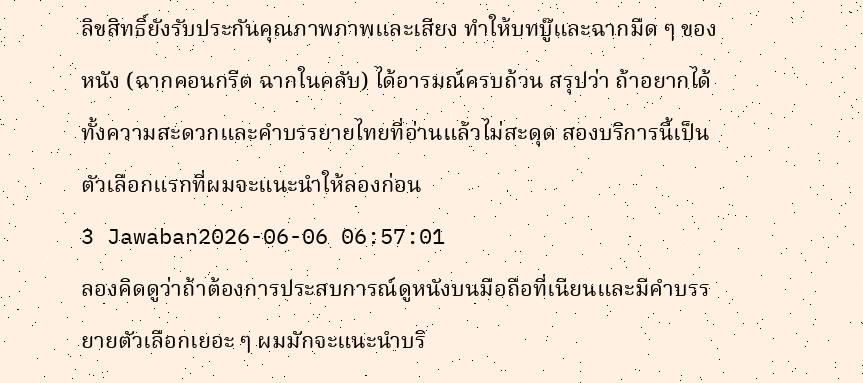ลิขสิทธิ์ยังรับประกันคุณภาพภาพและเสียง ทำให้บทบู๊และฉากมืด ๆ ของหนัง (ฉากคอนกรีต ฉากในคลับ) ได้อารมณ์ครบถ้วน สรุปว่า ถ้าอยากได้ทั้งความสะดวกและคำบรรยายไทยที่อ่านแล้วไม่สะดุด สองบริการนี้เป็นตัวเลือกแรกที่ผมจะแนะนำให้ลองก่อน
3 Jawaban2026-06-06 06:57:01
ลองคิดดูว่าถ้าต้องการประสบการณ์ดูหนังบนมือถือที่เนียนและมีคำบรรยายตัวเลือกเยอะ ๆ ผมมักจะแนะนำบริ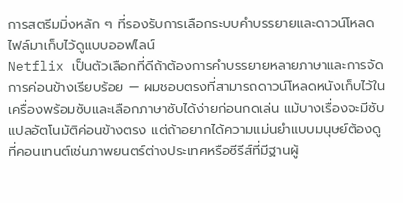การสตรีมมิ่งหลัก ๆ ที่รองรับการเลือกระบบคำบรรยายและดาวน์โหลดไฟล์มาเก็บไว้ดูแบบออฟไลน์
Netflix เป็นตัวเลือกที่ดีถ้าต้องการคำบรรยายหลายภาษาและการจัดการค่อนข้างเรียบร้อย — ผมชอบตรงที่สามารถดาวน์โหลดหนังเก็บไว้ในเครื่องพร้อมซับและเลือกภาษาซับได้ง่ายก่อนกดเล่น แม้บางเรื่องจะมีซับแปลอัตโนมัติค่อนข้างตรง แต่ถ้าอยากได้ความแม่นยำแบบมนุษย์ต้องดูที่คอนเทนต์เช่นภาพยนตร์ต่างประเทศหรือซีรีส์ที่มีฐานผู้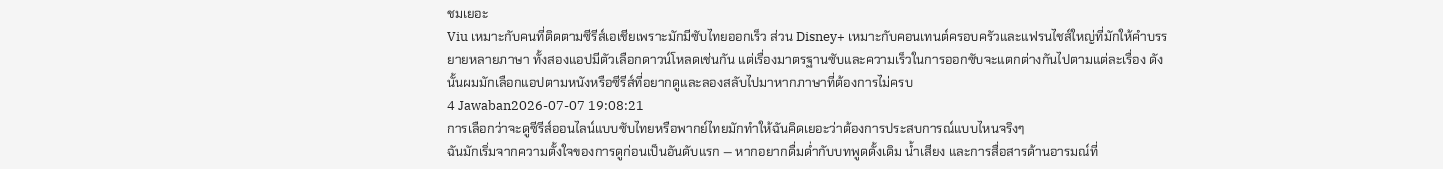ชมเยอะ
Viu เหมาะกับคนที่ติดตามซีรีส์เอเชียเพราะมักมีซับไทยออกเร็ว ส่วน Disney+ เหมาะกับคอนเทนต์ครอบครัวและแฟรนไชส์ใหญ่ที่มักให้คำบรรยายหลายภาษา ทั้งสองแอปมีตัวเลือกดาวน์โหลดเช่นกัน แต่เรื่องมาตรฐานซับและความเร็วในการออกซับจะแตกต่างกันไปตามแต่ละเรื่อง ดังนั้นผมมักเลือกแอปตามหนังหรือซีรีส์ที่อยากดูและลองสลับไปมาหากภาษาที่ต้องการไม่ครบ
4 Jawaban2026-07-07 19:08:21
การเลือกว่าจะดูซีรีส์ออนไลน์แบบซับไทยหรือพากย์ไทยมักทำให้ฉันคิดเยอะว่าต้องการประสบการณ์แบบไหนจริงๆ
ฉันมักเริ่มจากความตั้งใจของการดูก่อนเป็นอันดับแรก — หากอยากดื่มด่ำกับบทพูดดั้งเดิม น้ำเสียง และการสื่อสารด้านอารมณ์ที่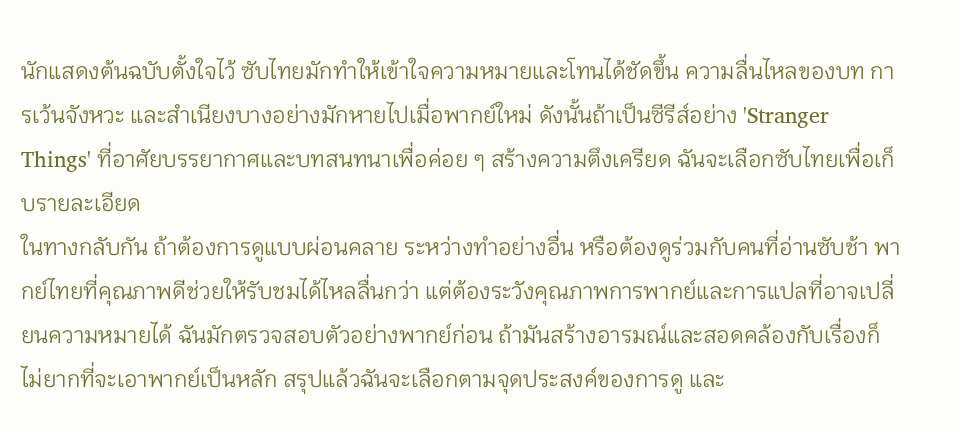นักแสดงต้นฉบับตั้งใจไว้ ซับไทยมักทำให้เข้าใจความหมายและโทนได้ชัดขึ้น ความลื่นไหลของบท การเว้นจังหวะ และสำเนียงบางอย่างมักหายไปเมื่อพากย์ใหม่ ดังนั้นถ้าเป็นซีรีส์อย่าง 'Stranger Things' ที่อาศัยบรรยากาศและบทสนทนาเพื่อค่อย ๆ สร้างความตึงเครียด ฉันจะเลือกซับไทยเพื่อเก็บรายละเอียด
ในทางกลับกัน ถ้าต้องการดูแบบผ่อนคลาย ระหว่างทำอย่างอื่น หรือต้องดูร่วมกับคนที่อ่านซับช้า พากย์ไทยที่คุณภาพดีช่วยให้รับชมได้ไหลลื่นกว่า แต่ต้องระวังคุณภาพการพากย์และการแปลที่อาจเปลี่ยนความหมายได้ ฉันมักตรวจสอบตัวอย่างพากย์ก่อน ถ้ามันสร้างอารมณ์และสอดคล้องกับเรื่องก็ไม่ยากที่จะเอาพากย์เป็นหลัก สรุปแล้วฉันจะเลือกตามจุดประสงค์ของการดู และ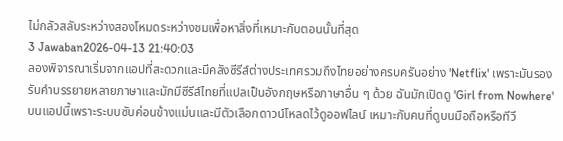ไม่กลัวสลับระหว่างสองโหมดระหว่างชมเพื่อหาสิ่งที่เหมาะกับตอนนั้นที่สุด
3 Jawaban2026-04-13 21:40:03
ลองพิจารณาเริ่มจากแอปที่สะดวกและมีคลังซีรีส์ต่างประเทศรวมถึงไทยอย่างครบครันอย่าง 'Netflix' เพราะมันรองรับคำบรรยายหลายภาษาและมักมีซีรีส์ไทยที่แปลเป็นอังกฤษหรือภาษาอื่น ๆ ด้วย ฉันมักเปิดดู 'Girl from Nowhere' บนแอปนี้เพราะระบบซับค่อนข้างแม่นและมีตัวเลือกดาวน์โหลดไว้ดูออฟไลน์ เหมาะกับคนที่ดูบนมือถือหรือทีวี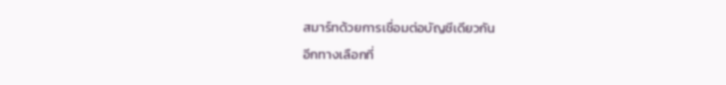สมาร์ทด้วยการเชื่อมต่อบัญชีเดียวกัน
อีกทางเลือกที่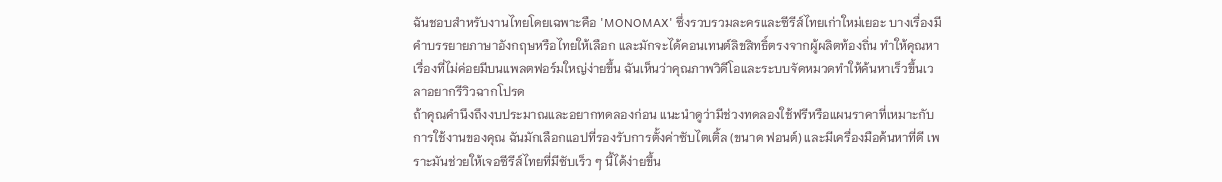ฉันชอบสำหรับงานไทยโดยเฉพาะคือ 'MONOMAX' ซึ่งรวบรวมละครและซีรีส์ไทยเก่าใหม่เยอะ บางเรื่องมีคำบรรยายภาษาอังกฤษหรือไทยให้เลือก และมักจะได้คอนเทนต์ลิขสิทธิ์ตรงจากผู้ผลิตท้องถิ่น ทำให้คุณหาเรื่องที่ไม่ค่อยมีบนแพลตฟอร์มใหญ่ง่ายขึ้น ฉันเห็นว่าคุณภาพวิดีโอและระบบจัดหมวดทำให้ค้นหาเร็วขึ้นเวลาอยากรีวิวฉากโปรด
ถ้าคุณคำนึงถึงงบประมาณและอยากทดลองก่อน แนะนำดูว่ามีช่วงทดลองใช้ฟรีหรือแผนราคาที่เหมาะกับการใช้งานของคุณ ฉันมักเลือกแอปที่รองรับการตั้งค่าซับไตเติ้ล (ขนาด ฟอนต์) และมีเครื่องมือค้นหาที่ดี เพราะมันช่วยให้เจอซีรีส์ไทยที่มีซับเร็ว ๆ นี้ได้ง่ายขึ้น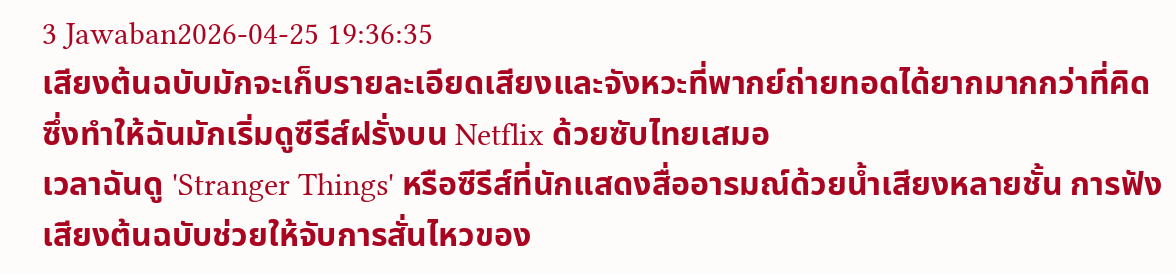3 Jawaban2026-04-25 19:36:35
เสียงต้นฉบับมักจะเก็บรายละเอียดเสียงและจังหวะที่พากย์ถ่ายทอดได้ยากมากกว่าที่คิด ซึ่งทำให้ฉันมักเริ่มดูซีรีส์ฝรั่งบน Netflix ด้วยซับไทยเสมอ
เวลาฉันดู 'Stranger Things' หรือซีรีส์ที่นักแสดงสื่ออารมณ์ด้วยน้ำเสียงหลายชั้น การฟังเสียงต้นฉบับช่วยให้จับการสั่นไหวของ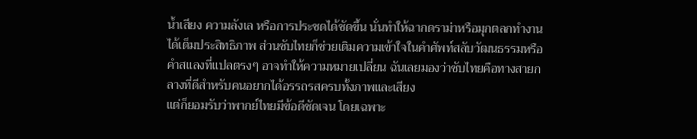น้ำเสียง ความลังเล หรือการประชดได้ชัดขึ้น นั่นทำให้ฉากดราม่าหรือมุกตลกทำงานได้เต็มประสิทธิภาพ ส่วนซับไทยก็ช่วยเติมความเข้าใจในคำศัพท์สลับวัฒนธรรมหรือคำสแลงที่แปลตรงๆ อาจทำให้ความหมายเปลี่ยน ฉันเลยมองว่าซับไทยคือทางสายกลางที่ดีสำหรับคนอยากได้อรรถรสครบทั้งภาพและเสียง
แต่ก็ยอมรับว่าพากย์ไทยมีข้อดีชัดเจน โดยเฉพาะ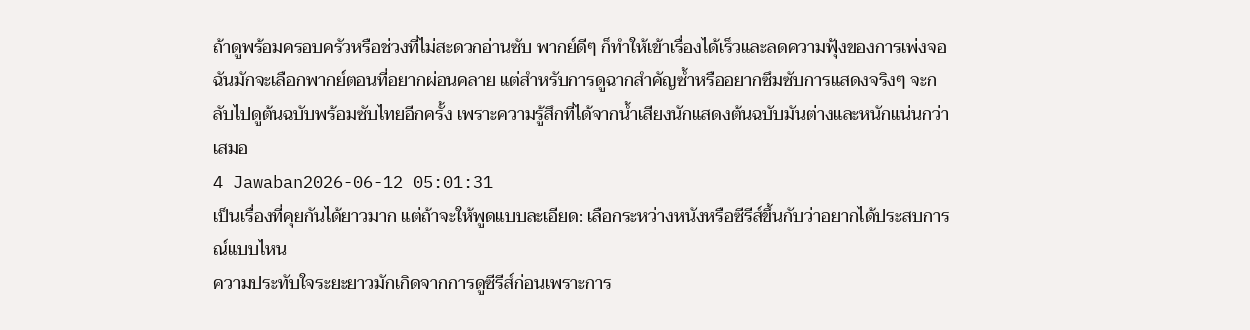ถ้าดูพร้อมครอบครัวหรือช่วงที่ไม่สะดวกอ่านซับ พากย์ดีๆ ก็ทำให้เข้าเรื่องได้เร็วและลดความฟุ้งของการเพ่งจอ ฉันมักจะเลือกพากย์ตอนที่อยากผ่อนคลาย แต่สำหรับการดูฉากสำคัญซ้ำหรืออยากซึมซับการแสดงจริงๆ จะกลับไปดูต้นฉบับพร้อมซับไทยอีกครั้ง เพราะความรู้สึกที่ได้จากน้ำเสียงนักแสดงต้นฉบับมันต่างและหนักแน่นกว่าเสมอ
4 Jawaban2026-06-12 05:01:31
เป็นเรื่องที่คุยกันได้ยาวมาก แต่ถ้าจะให้พูดแบบละเอียด: เลือกระหว่างหนังหรือซีรีส์ขึ้นกับว่าอยากได้ประสบการณ์แบบไหน
ความประทับใจระยะยาวมักเกิดจากการดูซีรีส์ก่อนเพราะการ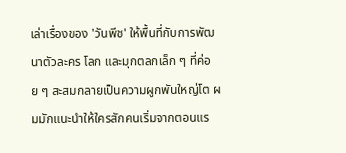เล่าเรื่องของ 'วันพีช' ให้พื้นที่กับการพัฒนาตัวละคร โลก และมุกตลกเล็ก ๆ ที่ค่อย ๆ สะสมกลายเป็นความผูกพันใหญ่โต ผมมักแนะนำให้ใครสักคนเริ่มจากตอนแร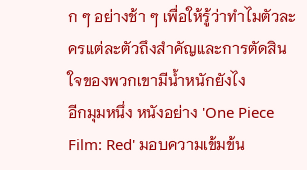ก ๆ อย่างช้า ๆ เพื่อให้รู้ว่าทำไมตัวละครแต่ละตัวถึงสำคัญและการตัดสินใจของพวกเขามีน้ำหนักยังไง
อีกมุมหนึ่ง หนังอย่าง 'One Piece Film: Red' มอบความเข้มข้น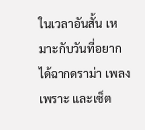ในเวลาอันสั้น เหมาะกับวันที่อยากได้ฉากดราม่า เพลงเพราะ และเซ็ต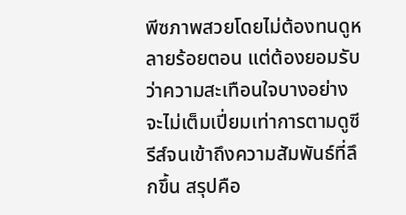พีซภาพสวยโดยไม่ต้องทนดูหลายร้อยตอน แต่ต้องยอมรับว่าความสะเทือนใจบางอย่างจะไม่เต็มเปี่ยมเท่าการตามดูซีรีส์จนเข้าถึงความสัมพันธ์ที่ลึกขึ้น สรุปคือ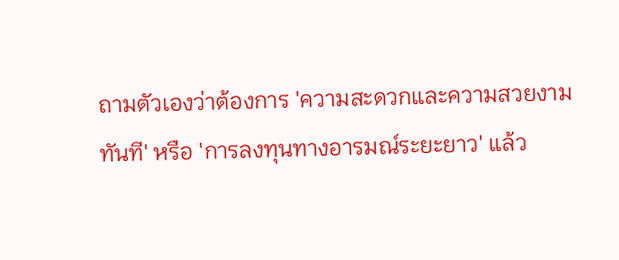ถามตัวเองว่าต้องการ 'ความสะดวกและความสวยงามทันที' หรือ 'การลงทุนทางอารมณ์ระยะยาว' แล้ว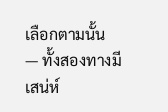เลือกตามนั้น — ทั้งสองทางมีเสน่ห์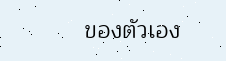ของตัวเอง